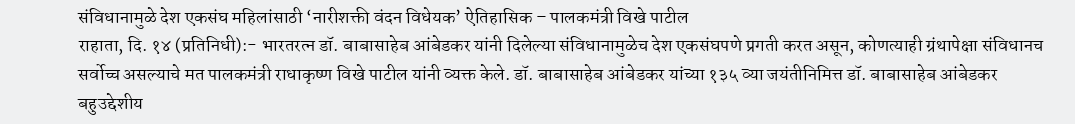संविधानामुळे देश एकसंघ महिलांसाठी ‘नारीशक्ती वंदन विधेयक’ ऐतिहासिक – पालकमंत्री विखे पाटील
राहाता, दि. १४ (प्रतिनिधी):- भारतरत्न डॉ. बाबासाहेब आंबेडकर यांनी दिलेल्या संविधानामुळेच देश एकसंघपणे प्रगती करत असून, कोणत्याही ग्रंथापेक्षा संविधानच सर्वोच्च असल्याचे मत पालकमंत्री राधाकृष्ण विखे पाटील यांनी व्यक्त केले. डॉ. बाबासाहेब आंबेडकर यांच्या १३५ व्या जयंतीनिमित्त डॉ. बाबासाहेब आंबेडकर बहुउद्देशीय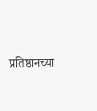प्रतिष्ठानच्या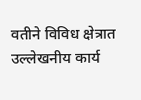वतीने विविध क्षेत्रात उल्लेखनीय कार्य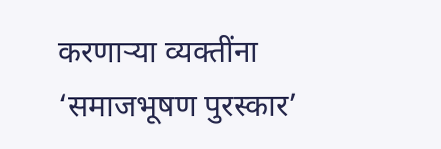करणाऱ्या व्यक्तींना ‘समाजभूषण पुरस्कार’